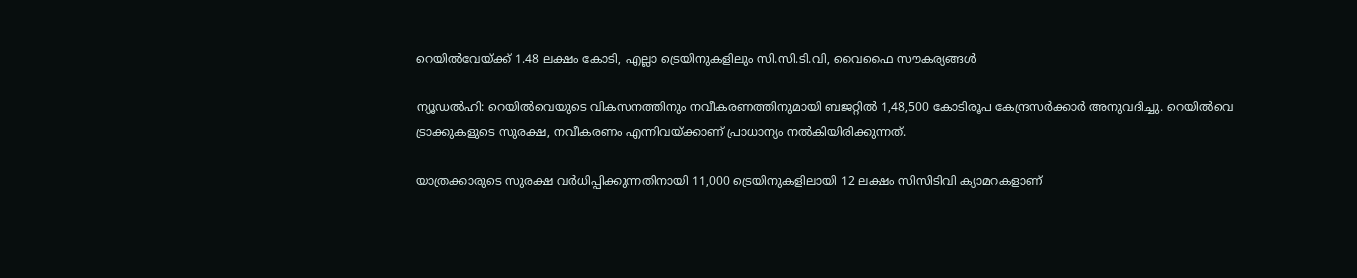റെയില്‍വേയ്ക്ക് 1.48 ലക്ഷം കോടി, എല്ലാ ട്രെയിനുകളിലും സി.സി.ടി.വി, വൈഫൈ സൗകര്യങ്ങള്‍

ന്യൂഡല്‍ഹി: റെയില്‍വെയുടെ വികസനത്തിനും നവീകരണത്തിനുമായി ബജറ്റില്‍ 1,48,500 കോടിരൂപ കേന്ദ്രസര്‍ക്കാര്‍ അനുവദിച്ചു. റെയില്‍വെ ട്രാക്കുകളുടെ സുരക്ഷ, നവീകരണം എന്നിവയ്ക്കാണ് പ്രാധാന്യം നല്‍കിയിരിക്കുന്നത്.

യാത്രക്കാരുടെ സുരക്ഷ വര്‍ധിപ്പിക്കുന്നതിനായി 11,000 ട്രെയിനുകളിലായി 12 ലക്ഷം സിസിടിവി ക്യാമറകളാണ്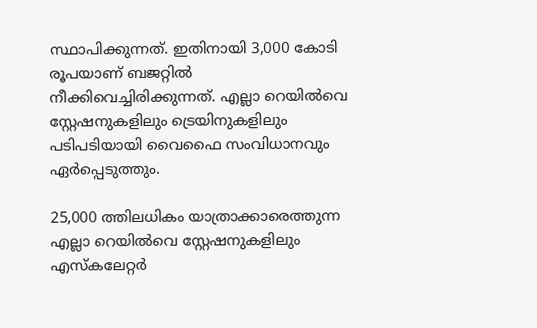സ്ഥാപിക്കുന്നത്. ഇതിനായി 3,000 കോടി രൂപയാണ് ബജറ്റില്‍ നീക്കിവെച്ചിരിക്കുന്നത്. എല്ലാ റെയില്‍വെ സ്റ്റേഷനുകളിലും ട്രെയിനുകളിലും പടിപടിയായി വൈഫൈ സംവിധാനവും ഏര്‍പ്പെടുത്തും.

25,000 ത്തിലധികം യാത്രാക്കാരെത്തുന്ന എല്ലാ റെയില്‍വെ സ്റ്റേഷനുകളിലും എസ്കലേറ്റര്‍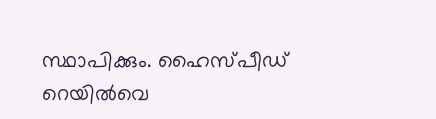സ്ഥാപിക്കും. ഹൈസ്പീഡ് റെയില്‍വെ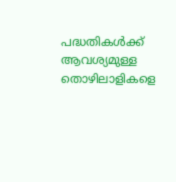പദ്ധതികള്‍ക്ക് ആവശ്യമുള്ള തൊഴിലാളികളെ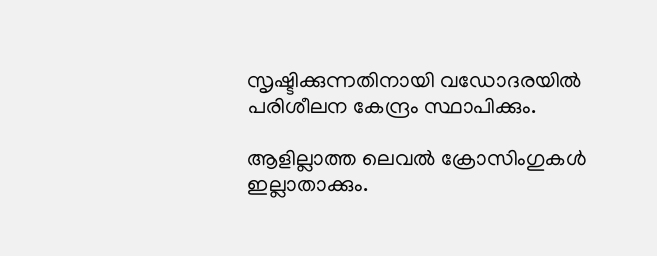സൃഷ്ടിക്കുന്നതിനായി വഡോദരയില്‍ പരിശീലന കേന്ദ്രം സ്ഥാപിക്കും.

ആളില്ലാത്ത ലെവല്‍ ക്രോസിംഗുകള്‍ ഇല്ലാതാക്കും.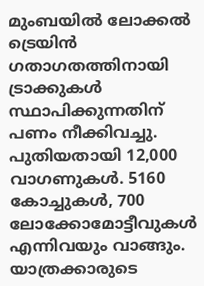മുംബയില്‍ ലോക്കല്‍ ട്രെയിന്‍ ഗതാഗതത്തിനായി ട്രാക്കുകള്‍ സ്ഥാപിക്കുന്നതിന് പണം നീക്കിവച്ചു. പുതിയതായി 12,000 വാഗണുകള്‍. 5160 കോച്ചുകള്‍, 700 ലോക്കോമോട്ടീവുകള്‍ എന്നിവയും വാങ്ങും. യാത്രക്കാരുടെ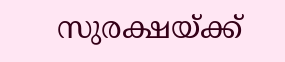സുരക്ഷയ്ക്ക്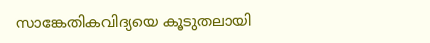സാങ്കേതികവിദ്യയെ കൂടുതലായി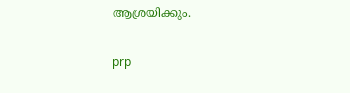ആശ്രയിക്കും.

prp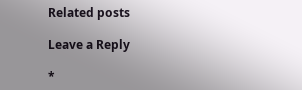Related posts

Leave a Reply

*